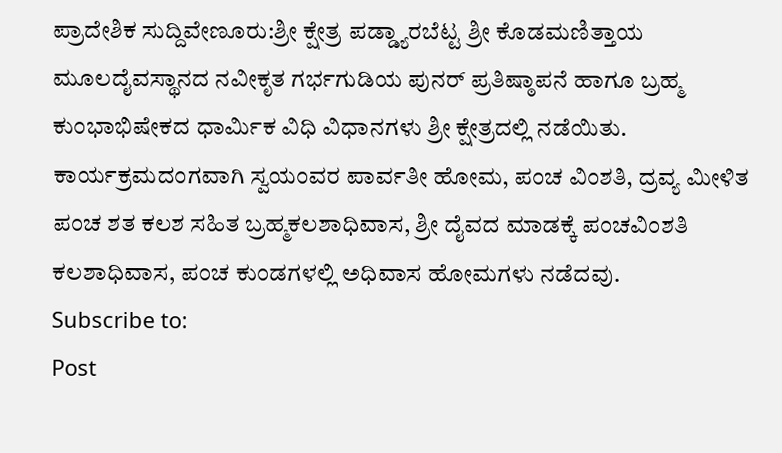ಪ್ರಾದೇಶಿಕ ಸುದ್ದಿವೇಣೂರು:ಶ್ರೀ ಕ್ಷೇತ್ರ ಪಡ್ಡ್ಯಾರಬೆಟ್ಟ ಶ್ರೀ ಕೊಡಮಣಿತ್ತಾಯ ಮೂಲದೈವಸ್ಥಾನದ ನವೀಕೃತ ಗರ್ಭಗುಡಿಯ ಪುನರ್ ಪ್ರತಿಷ್ಠಾಪನೆ ಹಾಗೂ ಬ್ರಹ್ಮ ಕುಂಭಾಭಿಷೇಕದ ಧಾರ್ಮಿಕ ವಿಧಿ ವಿಧಾನಗಳು ಶ್ರೀ ಕ್ಷೇತ್ರದಲ್ಲಿ ನಡೆಯಿತು.
ಕಾರ್ಯಕ್ರಮದಂಗವಾಗಿ ಸ್ವಯಂವರ ಪಾರ್ವತೀ ಹೋಮ, ಪಂಚ ವಿಂಶತಿ, ದ್ರವ್ಯ ಮೀಳಿತ ಪಂಚ ಶತ ಕಲಶ ಸಹಿತ ಬ್ರಹ್ಮಕಲಶಾಧಿವಾಸ, ಶ್ರೀ ದೈವದ ಮಾಡಕ್ಕೆ ಪಂಚವಿಂಶತಿ ಕಲಶಾಧಿವಾಸ, ಪಂಚ ಕುಂಡಗಳಲ್ಲಿ ಅಧಿವಾಸ ಹೋಮಗಳು ನಡೆದವು.
Subscribe to:
Post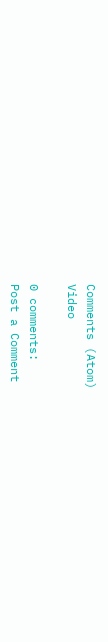Comments (Atom)
Video

0 comments:
Post a Comment